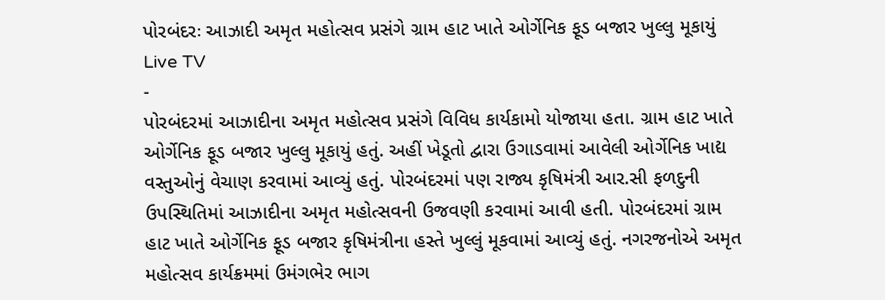પોરબંદરઃ આઝાદી અમૃત મહોત્સવ પ્રસંગે ગ્રામ હાટ ખાતે ઓર્ગેનિક ફૂડ બજાર ખુલ્લુ મૂકાયું
Live TV
-
પોરબંદરમાં આઝાદીના અમૃત મહોત્સવ પ્રસંગે વિવિધ કાર્યકામો યોજાયા હતા. ગ્રામ હાટ ખાતે ઓર્ગેનિક ફૂડ બજાર ખુલ્લુ મૂકાયું હતું. અહીં ખેડૂતો દ્વારા ઉગાડવામાં આવેલી ઓર્ગેનિક ખાદ્ય વસ્તુઓનું વેચાણ કરવામાં આવ્યું હતું. પોરબંદરમાં પણ રાજ્ય કૃષિમંત્રી આર.સી ફળદુની ઉપસ્થિતિમાં આઝાદીના અમૃત મહોત્સવની ઉજવણી કરવામાં આવી હતી. પોરબંદરમાં ગ્રામ હાટ ખાતે ઓર્ગેનિક ફૂડ બજાર કૃષિમંત્રીના હસ્તે ખુલ્લું મૂકવામાં આવ્યું હતું. નગરજનોએ અમૃત મહોત્સવ કાર્યક્રમમાં ઉમંગભેર ભાગ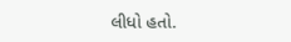લીધો હતો.